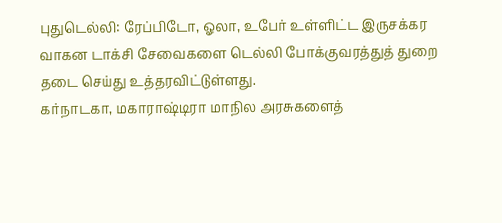புதுடெல்லி: ரேப்பிடோ, ஓலா, உபேர் உள்ளிட்ட இருசக்கர வாகன டாக்சி சேவைகளை டெல்லி போக்குவரத்துத் துறை தடை செய்து உத்தரவிட்டுள்ளது.
கர்நாடகா, மகாராஷ்டிரா மாநில அரசுகளைத்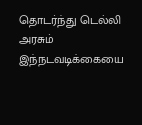தொடர்ந்து டெல்லி அரசும் இந்நடவடிக்கையை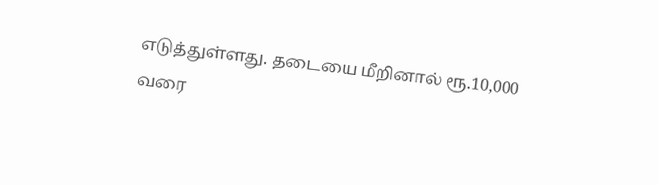எடுத்துள்ளது. தடையை மீறினால் ரூ.10,000 வரை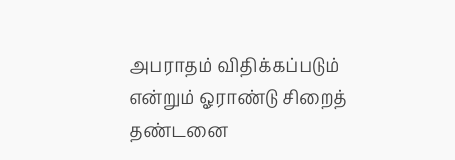அபராதம் விதிக்கப்படும் என்றும் ஓராண்டு சிறைத் தண்டனை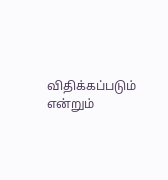விதிக்கப்படும் என்றும்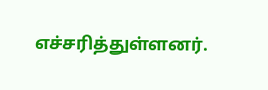எச்சரித்துள்ளனர்.